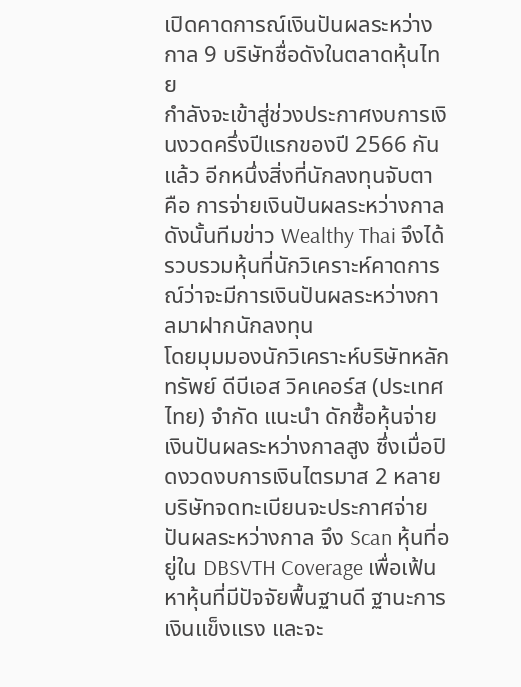เปิดคาดการณ์เงินปันผลระหว่างกาล 9 บริษัทชื่อดังในตลาดหุ้นไทย
กำลังจะเข้าสู่ช่วงประกาศงบการเงินงวดครึ่งปีแรกของปี 2566 กันแล้ว อีกหนึ่งสิ่งที่นักลงทุนจับตา คือ การจ่ายเงินปันผลระหว่างกาล ดังนั้นทีมข่าว Wealthy Thai จึงได้รวบรวมหุ้นที่นักวิเคราะห์คาดการณ์ว่าจะมีการเงินปันผลระหว่างกาลมาฝากนักลงทุน
โดยมุมมองนักวิเคราะห์บริษัทหลักทรัพย์ ดีบีเอส วิคเคอร์ส (ประเทศไทย) จำกัด แนะนำ ดักซื้อหุ้นจ่ายเงินปันผลระหว่างกาลสูง ซึ่งเมื่อปิดงวดงบการเงินไตรมาส 2 หลายบริษัทจดทะเบียนจะประกาศจ่ายปันผลระหว่างกาล จึง Scan หุ้นที่อยู่ใน DBSVTH Coverage เพื่อเฟ้นหาหุ้นที่มีปัจจัยพื้นฐานดี ฐานะการเงินแข็งแรง และจะ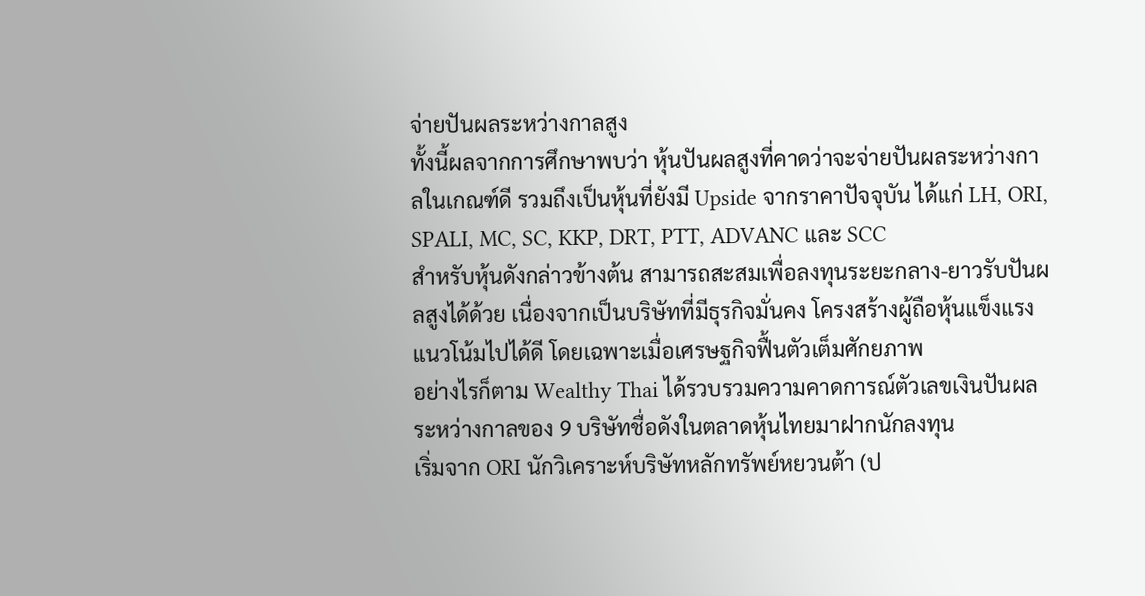จ่ายปันผลระหว่างกาลสูง
ทั้งนี้ผลจากการศึกษาพบว่า หุ้นปันผลสูงที่คาดว่าจะจ่ายปันผลระหว่างกาลในเกณฑ์ดี รวมถึงเป็นหุ้นที่ยังมี Upside จากราคาปัจจุบัน ได้แก่ LH, ORI, SPALI, MC, SC, KKP, DRT, PTT, ADVANC และ SCC
สำหรับหุ้นดังกล่าวข้างต้น สามารถสะสมเพื่อลงทุนระยะกลาง-ยาวรับปันผลสูงได้ด้วย เนื่องจากเป็นบริษัทที่มีธุรกิจมั่นคง โครงสร้างผู้ถือหุ้นแข็งแรง แนวโน้มไปได้ดี โดยเฉพาะเมื่อเศรษฐกิจฟื้นตัวเต็มศักยภาพ
อย่างไรก็ตาม Wealthy Thai ได้รวบรวมความคาดการณ์ตัวเลขเงินปันผลระหว่างกาลของ 9 บริษัทชื่อดังในตลาดหุ้นไทยมาฝากนักลงทุน
เริ่มจาก ORI นักวิเคราะห์บริษัทหลักทรัพย์หยวนต้า (ป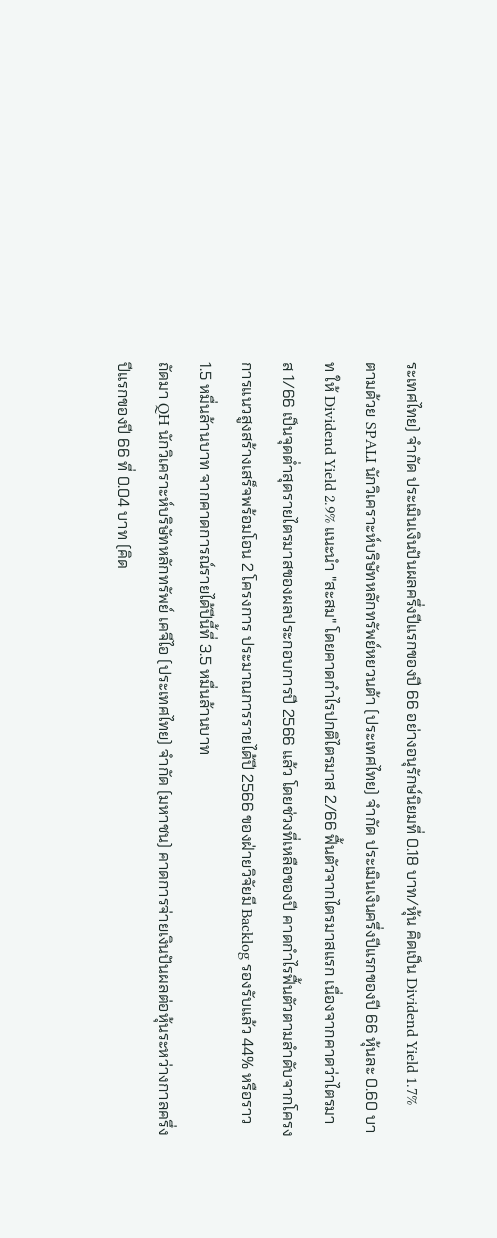ระเทศไทย) จำกัด ประเมินเงินปันผลครึ่งปีแรกของปี 66 อย่างอนุรักษ์นิยมที่ 0.18 บาท/หุ้น คิดเป็น Dividend Yield 1.7%
ตามด้วย SPALI นักวิเคราะห์บริษัทหลักทรัพย์หยวนต้า (ประเทศไทย) จำกัด ประเมินเงินครึ่งปีแรกของปี 66 หุ้นละ 0.60 บาท ให้ Dividend Yield 2.9% แนะนำ "สะสม" โดยคาดกำไรปกติไตรมาส 2/66 ฟื้นตัวจากไตรมาสแรก เนื่องจากคาดว่าไตรมาส 1/66 เป็นจุดต่ำสุดรายไตรมาสของผลประกอบการปี 2566 แล้ว โดยช่วงที่เหลือของปี คาดกำไรฟื้นตัวตามลำดับจากโครงการแนวสูงสร้างเสร็จพร้อมโอน 2 โครงการ ประมาณการรายได้ปี 2566 ของฝ่ายวิจัยมี Backlog รองรับแล้ว 44% หรือราว 1.5 หมื่นล้านบาท จากคาดการณ์รายได้ปีนี้ที่ 3.5 หมื่นล้านบาท
ถัดมา QH นักวิเคราะห์บริษัทหลักทรัพย์ เคจีไอ (ประเทศไทย) จำกัด (มหาชน) คาดการจ่ายเงินปันผลต่อหุ้นระหว่างกาลครึ่งปีแรกของปี 66 ที่ 0.04 บาท (คิด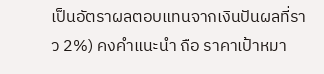เป็นอัตราผลตอบแทนจากเงินปันผลที่ราว 2%) คงคำแนะนำ ถือ ราคาเป้าหมา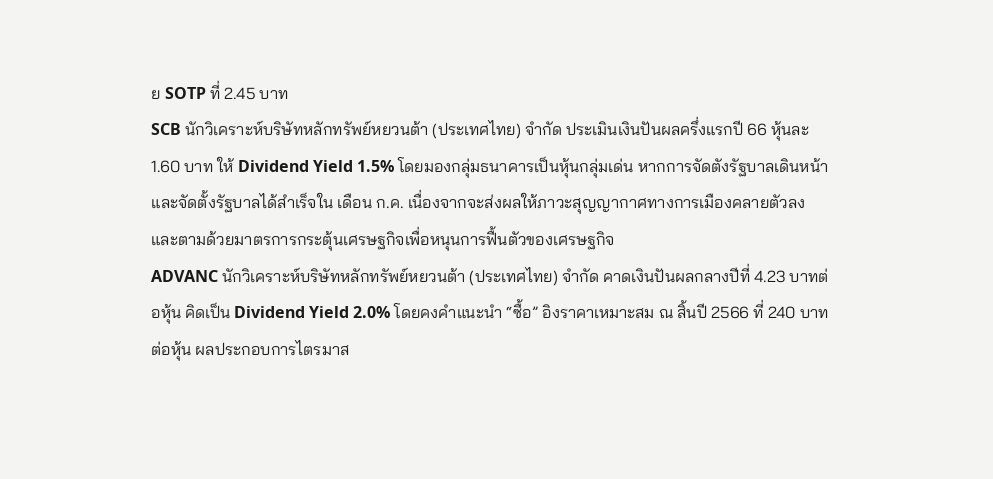ย SOTP ที่ 2.45 บาท
SCB นักวิเคราะห์บริษัทหลักทรัพย์หยวนต้า (ประเทศไทย) จำกัด ประเมินเงินปันผลครึ่งแรกปี 66 หุ้นละ 1.60 บาท ให้ Dividend Yield 1.5% โดยมองกลุ่มธนาคารเป็นหุ้นกลุ่มเด่น หากการจัดตังรัฐบาลเดินหน้าและจัดตั้งรัฐบาลได้สำเร็จใน เดือน ก.ค. เนื่องจากจะส่งผลให้ภาวะสุญญากาศทางการเมืองคลายตัวลง และตามด้วยมาตรการกระตุ้นเศรษฐกิจเพื่อหนุนการฟื้นตัวของเศรษฐกิจ
ADVANC นักวิเคราะห์บริษัทหลักทรัพย์หยวนต้า (ประเทศไทย) จำกัด คาดเงินปันผลกลางปีที่ 4.23 บาทต่อหุ้น คิดเป็น Dividend Yield 2.0% โดยคงคำแนะนำ “ซื้อ” อิงราคาเหมาะสม ณ สิ้นปี 2566 ที่ 240 บาทต่อหุ้น ผลประกอบการไตรมาส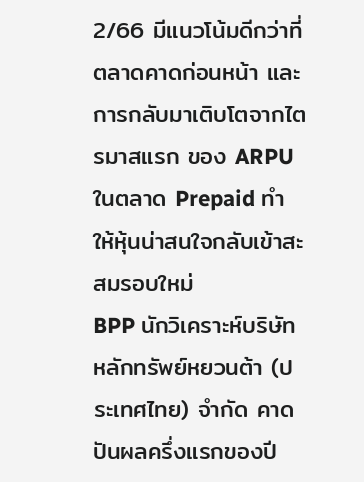2/66 มีแนวโน้มดีกว่าที่ตลาดคาดก่อนหน้า และการกลับมาเติบโตจากไตรมาสแรก ของ ARPU ในตลาด Prepaid ทำให้หุ้นน่าสนใจกลับเข้าสะสมรอบใหม่
BPP นักวิเคราะห์บริษัทหลักทรัพย์หยวนต้า (ประเทศไทย) จำกัด คาดปันผลครึ่งแรกของปี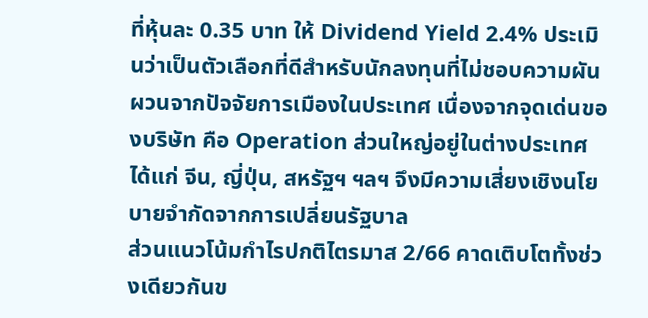ที่หุ้นละ 0.35 บาท ให้ Dividend Yield 2.4% ประเมินว่าเป็นตัวเลือกที่ดีสำหรับนักลงทุนที่ไม่ชอบความผันผวนจากปัจจัยการเมืองในประเทศ เนื่องจากจุดเด่นของบริษัท คือ Operation ส่วนใหญ่อยู่ในต่างประเทศ ได้แก่ จีน, ญี่ปุ่น, สหรัฐฯ ฯลฯ จึงมีความเสี่ยงเชิงนโยบายจำกัดจากการเปลี่ยนรัฐบาล
ส่วนแนวโน้มกำไรปกติไตรมาส 2/66 คาดเติบโตทั้งช่วงเดียวกันข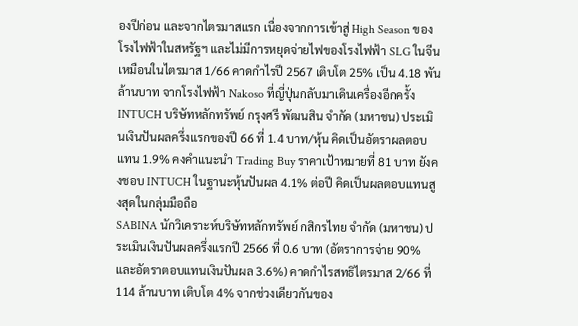องปีก่อน และจากไตรมาสแรก เนื่องจากการเข้าสู่ High Season ของ โรงไฟฟ้าในสหรัฐฯ และไม่มีการหยุดจ่ายไฟของโรงไฟฟ้า SLG ในจีนเหมือนในไตรมาส 1/66 คาดกำไรปี 2567 เติบโต 25% เป็น 4.18 พันล้านบาท จากโรงไฟฟ้า Nakoso ที่ญี่ปุ่นกลับมาเดินเครื่องอีกครั้ง
INTUCH บริษัทหลักทรัพย์ กรุงศรี พัฒนสิน จำกัด (มหาชน) ประเมินเงินปันผลครึ่งแรกของปี 66 ที่ 1.4 บาท/หุ้น คิดเป็นอัตราผลตอบแทน 1.9% คงคำแนะนำ Trading Buy ราคาเป้าหมายที่ 81 บาท ยังคงชอบ INTUCH ในฐานะหุ้นปันผล 4.1% ต่อปี คิดเป็นผลตอบแทนสูงสุดในกลุ่มมือถือ
SABINA นักวิเคราะห์บริษัทหลักทรัพย์ กสิกรไทย จำกัด (มหาชน) ประเมินเงินปันผลครึ่งแรกปี 2566 ที่ 0.6 บาท (อัตราการจ่าย 90% และอัตราตอบแทนเงินปันผล 3.6%) คาดกําไรสทธิไตรมาส 2/66 ที่ 114 ล้านบาท เติบโต 4% จากช่วงเดียวกันของ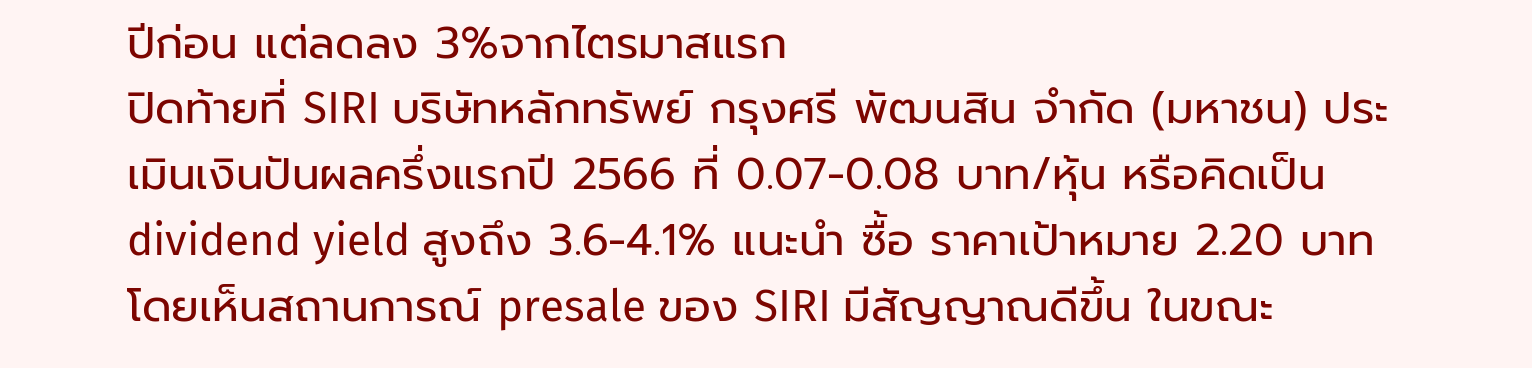ปีก่อน แต่ลดลง 3%จากไตรมาสแรก
ปิดท้ายที่ SIRI บริษัทหลักทรัพย์ กรุงศรี พัฒนสิน จำกัด (มหาชน) ประเมินเงินปันผลครึ่งแรกปี 2566 ที่ 0.07-0.08 บาท/หุ้น หรือคิดเป็น dividend yield สูงถึง 3.6-4.1% แนะนำ ซื้อ ราคาเป้าหมาย 2.20 บาท โดยเห็นสถานการณ์ presale ของ SIRI มีสัญญาณดีขึ้น ในขณะ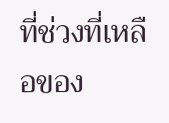ที่ช่วงที่เหลือของ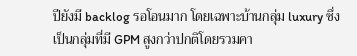ปียังมี backlog รอโอนมาก โดยเฉพาะบ้านกลุ่ม luxury ซึ่งเป็นกลุ่มที่มี GPM สูงกว่าปกติโดยรวมคา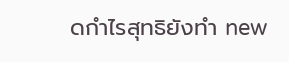ดกำไรสุทธิยังทำ new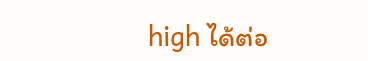high ได้ต่อ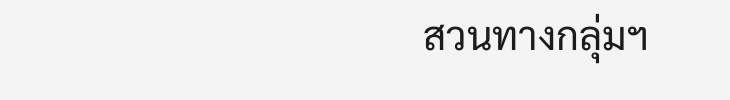สวนทางกลุ่มฯ